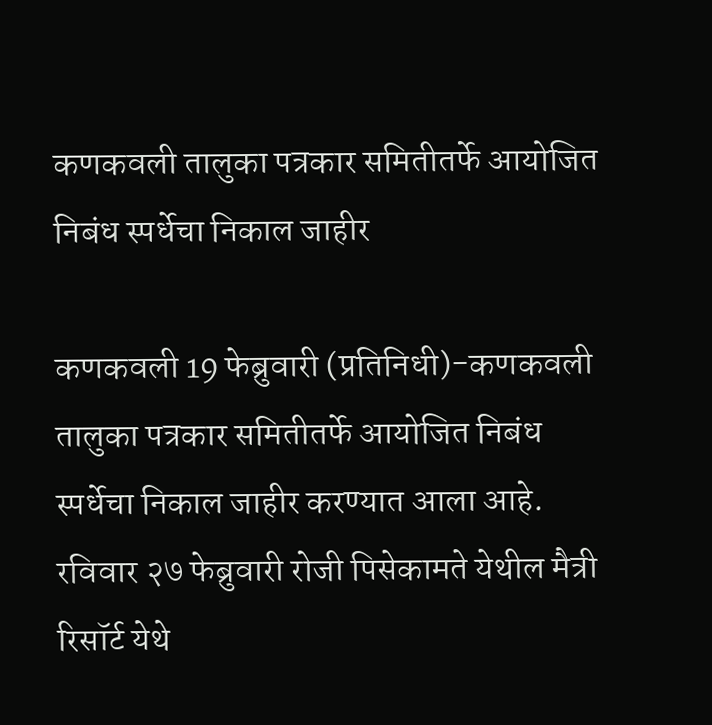कणकवली तालुका पत्रकार समितीतर्फे आयोजित निबंध स्पर्धेचा निकाल जाहीर

कणकवली 19 फेब्रुवारी (प्रतिनिधी)-कणकवली तालुका पत्रकार समितीतर्फे आयोजित निबंध स्पर्धेचा निकाल जाहीर करण्यात आला आहे. रविवार २७ फेब्रुवारी रोजी पिसेकामते येथील मैत्री रिसॉर्ट येथे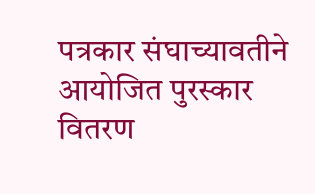पत्रकार संघाच्यावतीने आयोजित पुरस्कार वितरण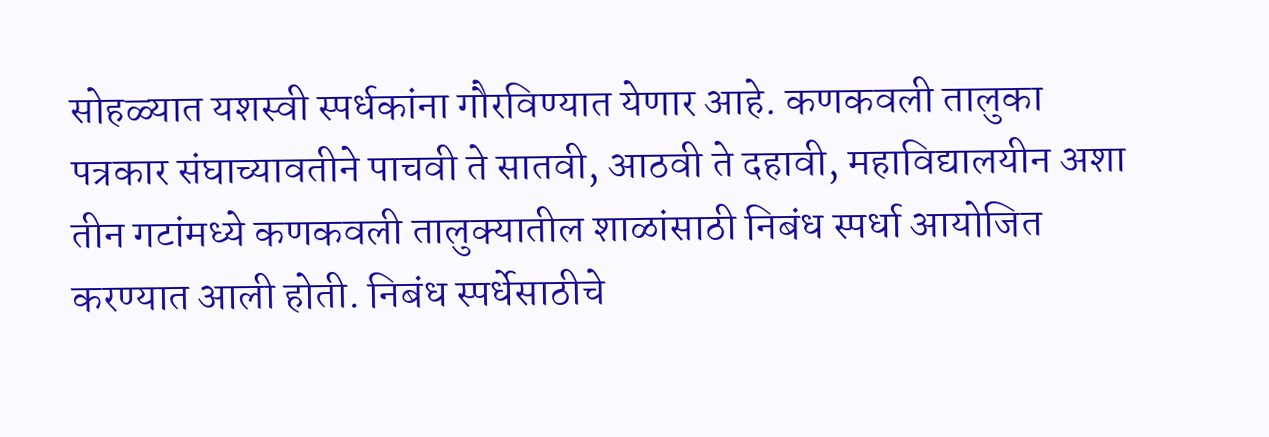सोहळ्यात यशस्वी स्पर्धकांना गौरविण्यात येणार आहे. कणकवली तालुका पत्रकार संघाच्यावतीने पाचवी ते सातवी, आठवी ते दहावी, महाविद्यालयीन अशा तीन गटांमध्ये कणकवली तालुक्यातील शाळांसाठी निबंध स्पर्धा आयोजित करण्यात आली होती. निबंध स्पर्धेसाठीचे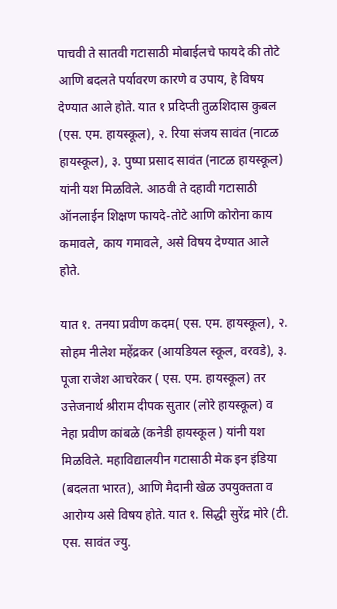पाचवी ते सातवी गटासाठी मोबाईलचे फायदे की तोटे आणि बदलते पर्यावरण कारणे व उपाय, हे विषय देण्यात आले होते. यात १ प्रदिप्ती तुळशिदास कुबल (एस. एम. हायस्कूल), २. रिया संजय सावंत (नाटळ हायस्कूल), ३. पुष्पा प्रसाद सावंत (नाटळ हायस्कूल) यांनी यश मिळविले. आठवी ते दहावी गटासाठी ऑनलाईन शिक्षण फायदे-तोटे आणि कोरोना काय कमावले, काय गमावले, असे विषय देण्यात आले होते.

यात १. तनया प्रवीण कदम( एस. एम. हायस्कूल), २. सोहम नीलेश महेंद्रकर (आयडियल स्कूल, वरवडे), ३. पूजा राजेश आचरेकर ( एस. एम. हायस्कूल) तर उत्तेजनार्थ श्रीराम दीपक सुतार (लोरे हायस्कूल) व नेहा प्रवीण कांबळे (कनेडी हायस्कूल ) यांनी यश मिळविले. महाविद्यालयीन गटासाठी मेक इन इंडिया (बदलता भारत), आणि मैदानी खेळ उपयुक्तता व आरोग्य असे विषय होते. यात १. सिद्धी सुरेंद्र मोरे (टी. एस. सावंत ज्यु.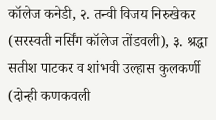कॉलेज कनेडी, २. तन्वी विजय निरुखेकर (सरस्वती नर्सिंग कॉलेज तोंडवली), ३. श्रद्धा सतीश पाटकर व शांभवी उल्हास कुलकर्णी (दोन्ही कणकवली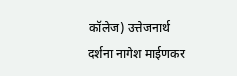कॉलेज) उत्तेजनार्थ दर्शना नागेश माईणकर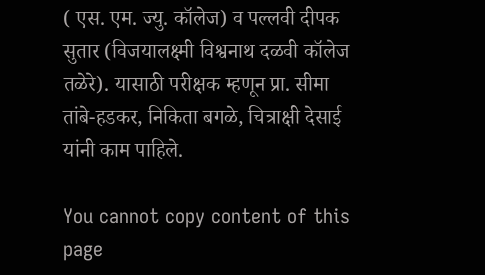( एस. एम. ज्यु. कॉलेज) व पल्लवी दीपक सुतार (विजयालक्ष्मी विश्वनाथ दळवी कॉलेज तळेरे). यासाठी परीक्षक म्हणून प्रा. सीमा तांबे-हडकर, निकिता बगळे, चित्राक्षी देसाई यांनी काम पाहिले.

You cannot copy content of this page